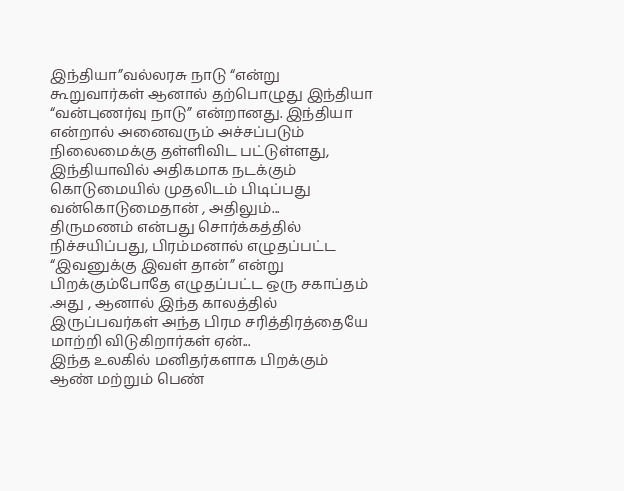இந்தியா”வல்லரசு நாடு “என்று கூறுவார்கள் ஆனால் தற்பொழுது இந்தியா “வன்புணர்வு நாடு” என்றானது. இந்தியா என்றால் அனைவரும் அச்சப்படும் நிலைமைக்கு தள்ளிவிட பட்டுள்ளது, இந்தியாவில் அதிகமாக நடக்கும் கொடுமையில் முதலிடம் பிடிப்பது வன்கொடுமைதான் , அதிலும்...
திருமணம் என்பது சொர்க்கத்தில் நிச்சயிப்பது, பிரம்மனால் எழுதப்பட்ட “இவனுக்கு இவள் தான்” என்று பிறக்கும்போதே எழுதப்பட்ட ஒரு சகாப்தம் .அது , ஆனால் இந்த காலத்தில் இருப்பவர்கள் அந்த பிரம சரித்திரத்தையே மாற்றி விடுகிறார்கள் ஏன்...
இந்த உலகில் மனிதர்களாக பிறக்கும் ஆண் மற்றும் பெண்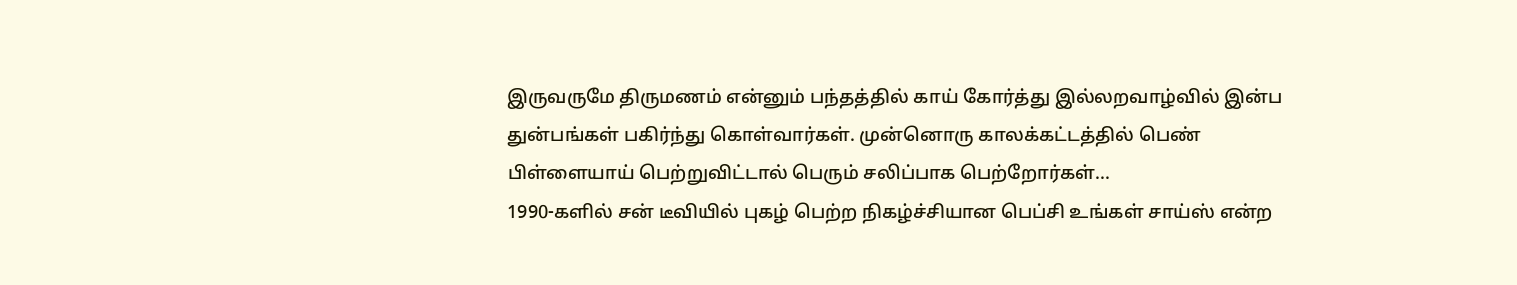இருவருமே திருமணம் என்னும் பந்தத்தில் காய் கோர்த்து இல்லறவாழ்வில் இன்ப துன்பங்கள் பகிர்ந்து கொள்வார்கள். முன்னொரு காலக்கட்டத்தில் பெண் பிள்ளையாய் பெற்றுவிட்டால் பெரும் சலிப்பாக பெற்றோர்கள்...
1990-களில் சன் டீவியில் புகழ் பெற்ற நிகழ்ச்சியான பெப்சி உங்கள் சாய்ஸ் என்ற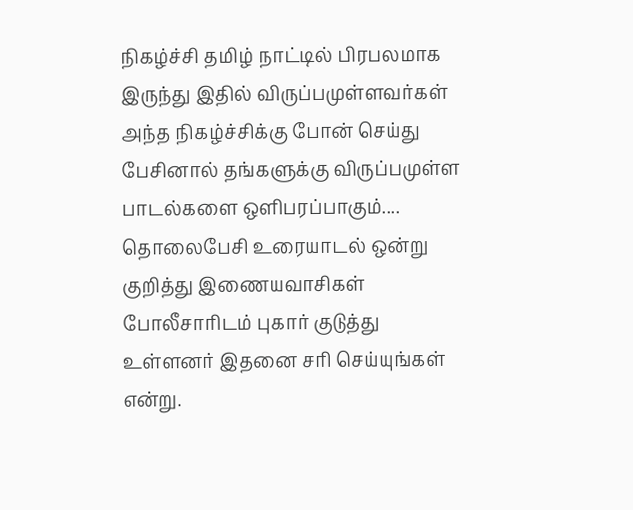நிகழ்ச்சி தமிழ் நாட்டில் பிரபலமாக இருந்து இதில் விருப்பமுள்ளவர்கள் அந்த நிகழ்ச்சிக்கு போன் செய்து பேசினால் தங்களுக்கு விருப்பமுள்ள பாடல்களை ஒளிபரப்பாகும்....
தொலைபேசி உரையாடல் ஒன்று குறித்து இணையவாசிகள் போலீசாரிடம் புகார் குடுத்து உள்ளனர் இதனை சரி செய்யுங்கள் என்று.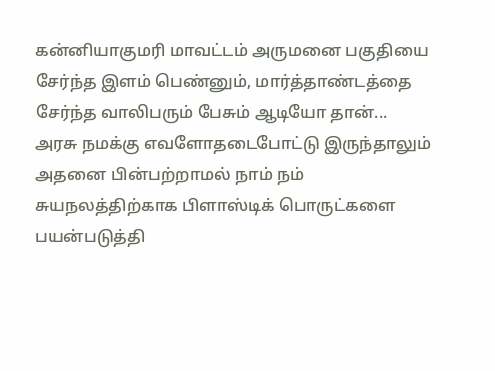கன்னியாகுமரி மாவட்டம் அருமனை பகுதியை சேர்ந்த இளம் பெண்னும், மார்த்தாண்டத்தை சேர்ந்த வாலிபரும் பேசும் ஆடியோ தான்...
அரசு நமக்கு எவளோதடைபோட்டு இருந்தாலும் அதனை பின்பற்றாமல் நாம் நம் சுயநலத்திற்காக பிளாஸ்டிக் பொருட்களை பயன்படுத்தி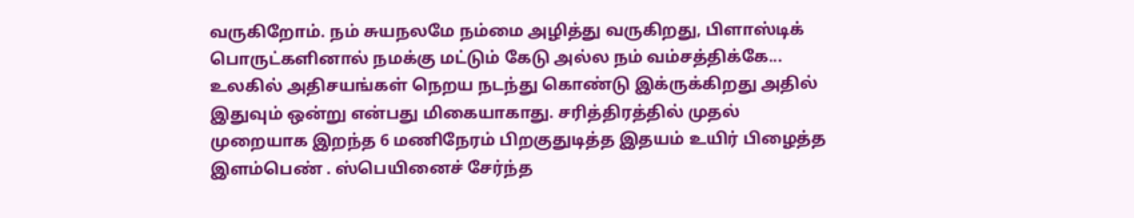வருகிறோம். நம் சுயநலமே நம்மை அழித்து வருகிறது, பிளாஸ்டிக் பொருட்களினால் நமக்கு மட்டும் கேடு அல்ல நம் வம்சத்திக்கே...
உலகில் அதிசயங்கள் நெறய நடந்து கொண்டு இக்ருக்கிறது அதில் இதுவும் ஒன்று என்பது மிகையாகாது. சரித்திரத்தில் முதல் முறையாக இறந்த 6 மணிநேரம் பிறகுதுடித்த இதயம் உயிர் பிழைத்த இளம்பெண் . ஸ்பெயினைச் சேர்ந்த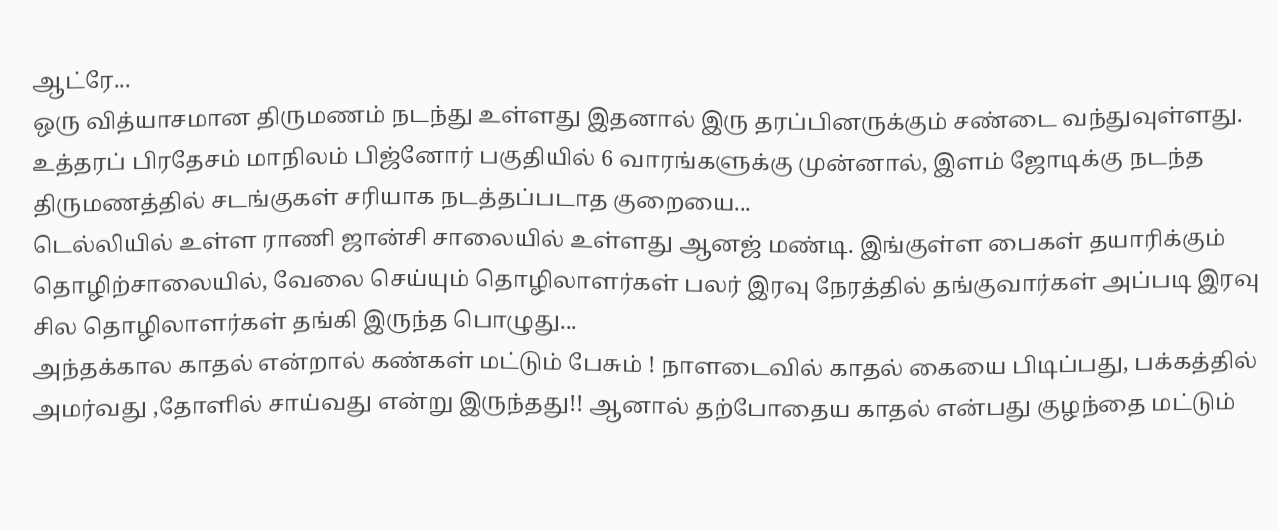ஆட்ரே...
ஒரு வித்யாசமான திருமணம் நடந்து உள்ளது இதனால் இரு தரப்பினருக்கும் சண்டை வந்துவுள்ளது. உத்தரப் பிரதேசம் மாநிலம் பிஜ்னோர் பகுதியில் 6 வாரங்களுக்கு முன்னால், இளம் ஜோடிக்கு நடந்த திருமணத்தில் சடங்குகள் சரியாக நடத்தப்படாத குறையை...
டெல்லியில் உள்ள ராணி ஜான்சி சாலையில் உள்ளது ஆனஜ் மண்டி. இங்குள்ள பைகள் தயாரிக்கும் தொழிற்சாலையில், வேலை செய்யும் தொழிலாளர்கள் பலர் இரவு நேரத்தில் தங்குவார்கள் அப்படி இரவு சில தொழிலாளர்கள் தங்கி இருந்த பொழுது...
அந்தக்கால காதல் என்றால் கண்கள் மட்டும் பேசும் ! நாளடைவில் காதல் கையை பிடிப்பது, பக்கத்தில் அமர்வது ,தோளில் சாய்வது என்று இருந்தது!! ஆனால் தற்போதைய காதல் என்பது குழந்தை மட்டும்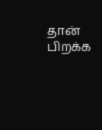தான் பிறக்க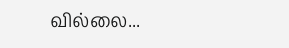வில்லை...